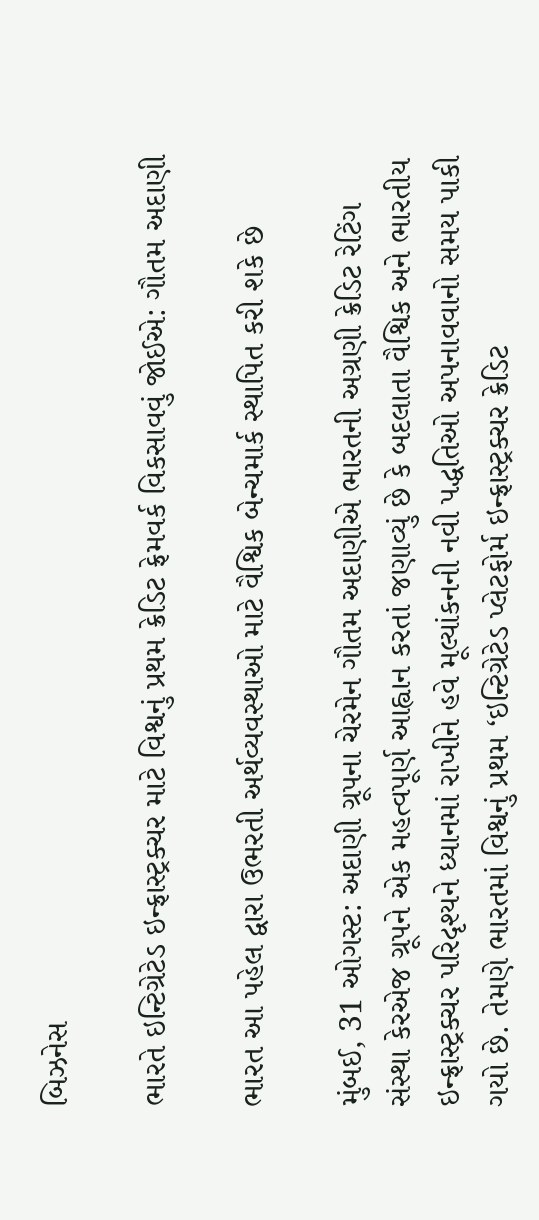બિઝનેસ

ભારતે ઇન્ટિગ્રેટેડ ઇન્ફ્રાસ્ટ્રક્ચર માટે વિશ્વનું પ્રથમ ક્રેડિટ ફ્રેમવર્ક વિકસાવવું જોઈએ: ગૌતમ અદાણી

ભારત આ પહેલ દ્વારા ઉભરતી અર્થવ્યવસ્થાઓ માટે વૈશ્વિક બેન્ચમાર્ક સ્થાપિત કરી શકે છે

મુંબઈ, 31 ઓગસ્ટ: અદાણી ગ્રૂપના ચેરમેન ગૌતમ અદાણીએ ભારતની અગ્રણી ક્રેડિટ રેટિંગ સંસ્થા કેરએજ ગ્રૂપને એક મહત્વપૂર્ણ આહ્વાન કરતાં જણાવ્યું છે કે બદલાતા વૈશ્વિક અને ભારતીય ઇન્ફ્રાસ્ટ્રક્ચર પરિદૃશ્યને ધ્યાનમાં રાખીને હવે મૂલ્યાંકનની નવી પદ્ધતિઓ અપનાવવાનો સમય પાકી ગયો છે. તેમણે ભારતમાં વિશ્વનું પ્રથમ ‘ઇન્ટિગ્રેટેડ પ્લેટફોર્મ ઇન્ફ્રાસ્ટ્રક્ચર ક્રેડિટ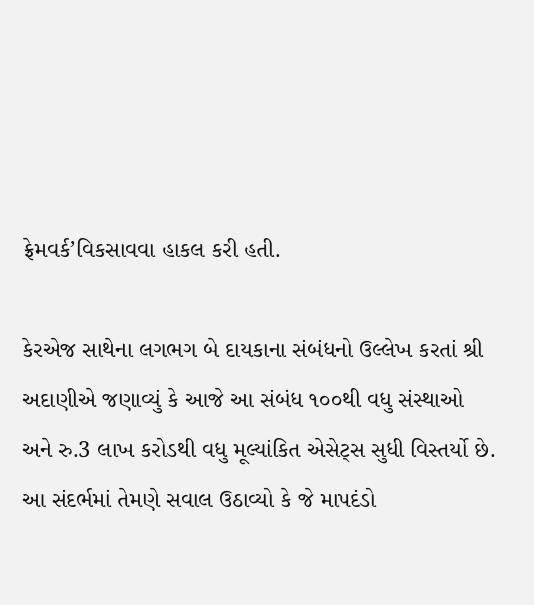ફ્રેમવર્ક’વિકસાવવા હાકલ કરી હતી.

કેરએજ સાથેના લગભગ બે દાયકાના સંબંધનો ઉલ્લેખ કરતાં શ્રી અદાણીએ જણાવ્યું કે આજે આ સંબંધ ૧૦૦થી વધુ સંસ્થાઓ અને રુ.3 લાખ કરોડથી વધુ મૂલ્યાંકિત એસેટ્સ સુધી વિસ્તર્યો છે. આ સંદર્ભમાં તેમણે સવાલ ઉઠાવ્યો કે જે માપદંડો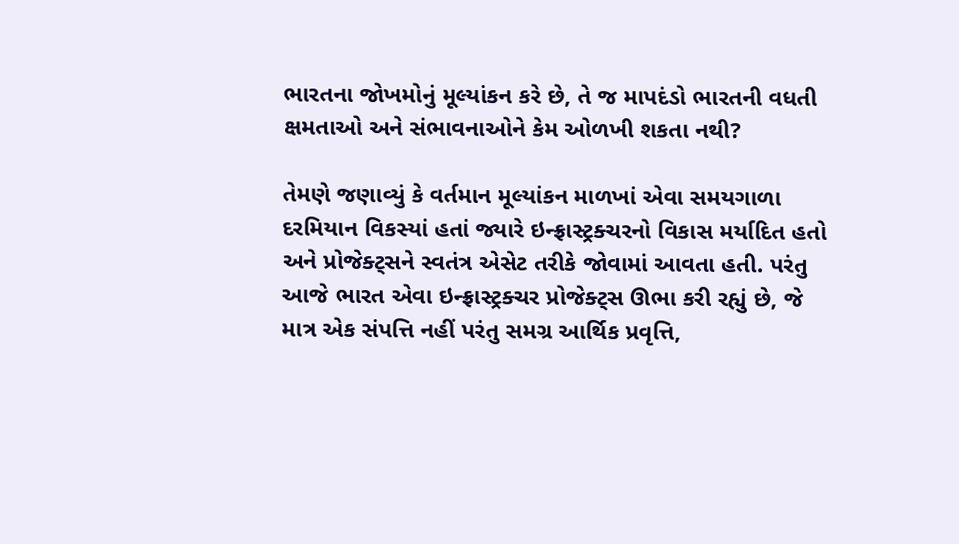ભારતના જોખમોનું મૂલ્યાંકન કરે છે, તે જ માપદંડો ભારતની વધતી ક્ષમતાઓ અને સંભાવનાઓને કેમ ઓળખી શકતા નથી?

તેમણે જણાવ્યું કે વર્તમાન મૂલ્યાંકન માળખાં એવા સમયગાળા દરમિયાન વિકસ્યાં હતાં જ્યારે ઇન્ફ્રાસ્ટ્રક્ચરનો વિકાસ મર્યાદિત હતો અને પ્રોજેક્ટ્સને સ્વતંત્ર એસેટ તરીકે જોવામાં આવતા હતી. પરંતુ આજે ભારત એવા ઇન્ફ્રાસ્ટ્રક્ચર પ્રોજેક્ટ્સ ઊભા કરી રહ્યું છે, જે માત્ર એક સંપત્તિ નહીં પરંતુ સમગ્ર આર્થિક પ્રવૃત્તિ,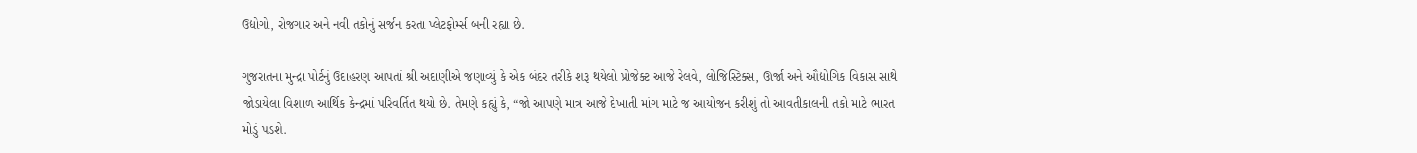ઉદ્યોગો, રોજગાર અને નવી તકોનું સર્જન કરતા પ્લેટફોર્મ્સ બની રહ્યા છે.

ગુજરાતના મુન્દ્રા પોર્ટનું ઉદાહરણ આપતાં શ્રી અદાણીએ જણાવ્યું કે એક બંદર તરીકે શરૂ થયેલો પ્રોજેક્ટ આજે રેલવે, લોજિસ્ટિક્સ, ઊર્જા અને ઔદ્યોગિક વિકાસ સાથે જોડાયેલા વિશાળ આર્થિક કેન્દ્રમાં પરિવર્તિત થયો છે. તેમણે કહ્યું કે, “જો આપણે માત્ર આજે દેખાતી માંગ માટે જ આયોજન કરીશું તો આવતીકાલની તકો માટે ભારત મોડું પડશે.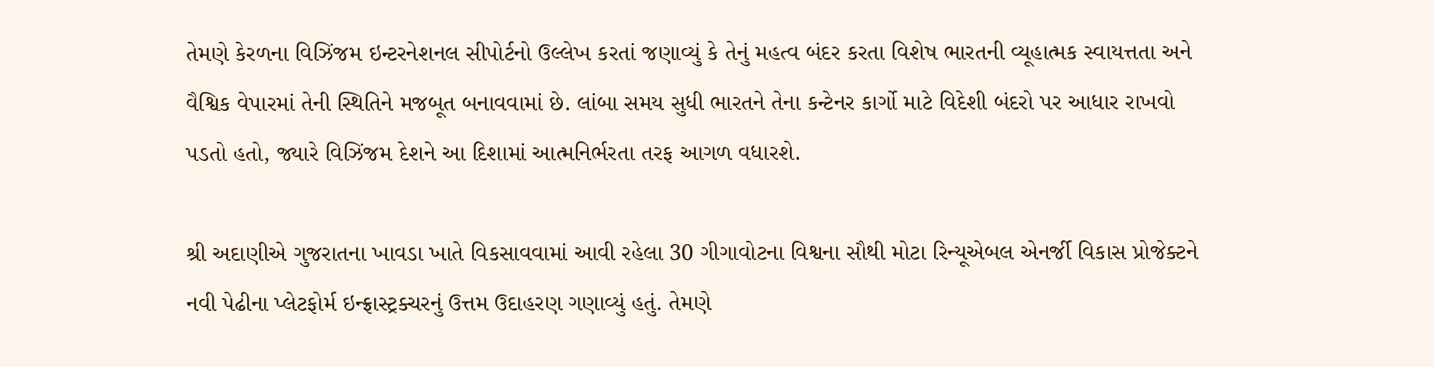તેમણે કેરળના વિઝિંજમ ઇન્ટરનેશનલ સીપોર્ટનો ઉલ્લેખ કરતાં જણાવ્યું કે તેનું મહત્વ બંદર કરતા વિશેષ ભારતની વ્યૂહાત્મક સ્વાયત્તતા અને વૈશ્વિક વેપારમાં તેની સ્થિતિને મજબૂત બનાવવામાં છે. લાંબા સમય સુધી ભારતને તેના કન્ટેનર કાર્ગો માટે વિદેશી બંદરો પર આધાર રાખવો પડતો હતો, જ્યારે વિઝિંજમ દેશને આ દિશામાં આત્મનિર્ભરતા તરફ આગળ વધારશે.

શ્રી અદાણીએ ગુજરાતના ખાવડા ખાતે વિકસાવવામાં આવી રહેલા 30 ગીગાવોટના વિશ્વના સૌથી મોટા રિન્યૂએબલ એનર્જી વિકાસ પ્રોજેક્ટને નવી પેઢીના પ્લેટફોર્મ ઇન્ફ્રાસ્ટ્રક્ચરનું ઉત્તમ ઉદાહરણ ગણાવ્યું હતું. તેમણે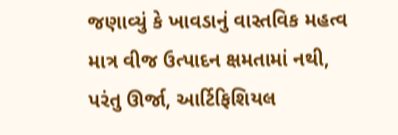જણાવ્યું કે ખાવડાનું વાસ્તવિક મહત્વ માત્ર વીજ ઉત્પાદન ક્ષમતામાં નથી, પરંતુ ઊર્જા, આર્ટિફિશિયલ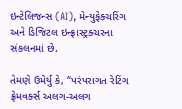ઇન્ટેલિજન્સ (AI), મેન્યુફેક્ચરિંગ અને ડિજિટલ ઇન્ફ્રાસ્ટ્રક્ચરના સંકલનમાં છે.

તેમણે ઉમેર્યુ કે, “પરંપરાગત રેટિંગ ફ્રેમવર્ક્સ અલગ-અલગ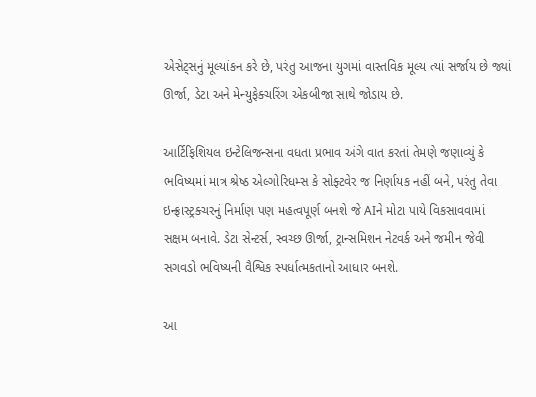એસેટ્સનું મૂલ્યાંકન કરે છે, પરંતુ આજના યુગમાં વાસ્તવિક મૂલ્ય ત્યાં સર્જાય છે જ્યાં ઊર્જા, ડેટા અને મેન્યુફેક્ચરિંગ એકબીજા સાથે જોડાય છે.

આર્ટિફિશિયલ ઇન્ટેલિજન્સના વધતા પ્રભાવ અંગે વાત કરતાં તેમણે જણાવ્યું કે ભવિષ્યમાં માત્ર શ્રેષ્ઠ એલ્ગોરિધમ્સ કે સોફ્ટવેર જ નિર્ણાયક નહીં બને, પરંતુ તેવા ઇન્ફ્રાસ્ટ્રક્ચરનું નિર્માણ પણ મહત્વપૂર્ણ બનશે જે AIને મોટા પાયે વિકસાવવામાં સક્ષમ બનાવે. ડેટા સેન્ટર્સ, સ્વચ્છ ઊર્જા, ટ્રાન્સમિશન નેટવર્ક અને જમીન જેવી સગવડો ભવિષ્યની વૈશ્વિક સ્પર્ધાત્મકતાનો આધાર બનશે.

આ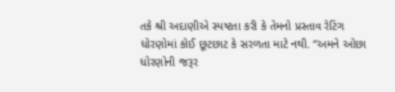તકે શ્રી અદાણીએ સ્પષ્ટતા કરી કે તેમનો પ્રસ્તાવ રેટિંગ ધોરણોમાં કોઈ છૂટછાટ કે સરળતા માટે નથી. “અમને ઓછા ધોરણોની જરૂર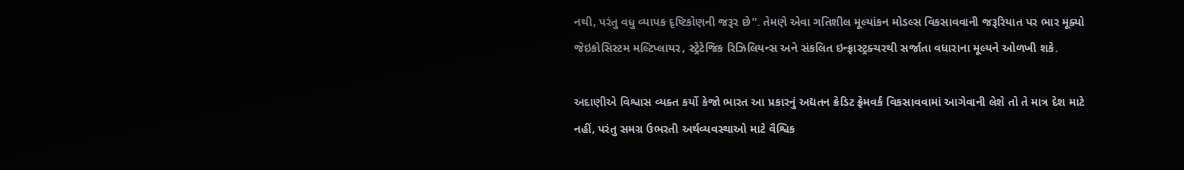નથી, પરંતુ વધુ વ્યાપક દૃષ્ટિકોણની જરૂર છે”. તેમણે એવા ગતિશીલ મૂલ્યાંકન મોડલ્સ વિકસાવવાની જરૂરિયાત પર ભાર મૂક્યો જેઇકોસિસ્ટમ મલ્ટિપ્લાયર, સ્ટ્રેટેજિક રિઝિલિયન્સ અને સંકલિત ઇન્ફ્રાસ્ટ્રક્ચરથી સર્જાતા વધારાના મૂલ્યને ઓળખી શકે.

અદાણીએ વિશ્વાસ વ્યક્ત કર્યો કેજો ભારત આ પ્રકારનું અદ્યતન ક્રેડિટ ફ્રેમવર્ક વિકસાવવામાં આગેવાની લેશે તો તે માત્ર દેશ માટે નહીં, પરંતુ સમગ્ર ઉભરતી અર્થવ્યવસ્થાઓ માટે વૈશ્વિક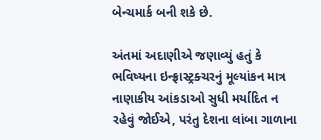બેન્ચમાર્ક બની શકે છે.

અંતમાં અદાણીએ જણાવ્યું હતું કે ભવિષ્યના ઇન્ફ્રાસ્ટ્રક્ચરનું મૂલ્યાંકન માત્ર નાણાકીય આંકડાઓ સુધી મર્યાદિત ન રહેવું જોઈએ, પરંતુ દેશના લાંબા ગાળાના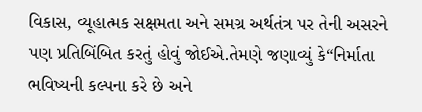વિકાસ, વ્યૂહાત્મક સક્ષમતા અને સમગ્ર અર્થતંત્ર પર તેની અસરને પણ પ્રતિબિંબિત કરતું હોવું જોઈએ.તેમણે જણાવ્યું કે“નિર્માતા ભવિષ્યની કલ્પના કરે છે અને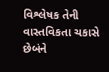વિશ્લેષક તેની વાસ્તવિકતા ચકાસે છેબંને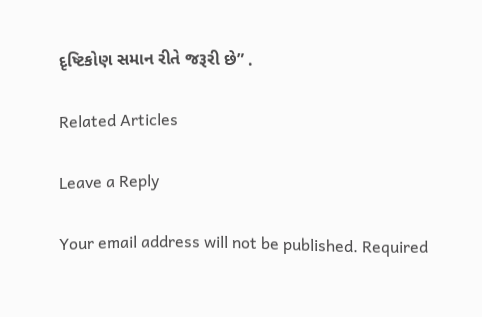દૃષ્ટિકોણ સમાન રીતે જરૂરી છે” .

Related Articles

Leave a Reply

Your email address will not be published. Required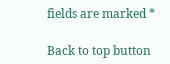fields are marked *

Back to top button